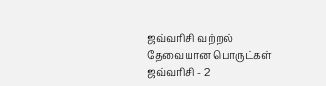ஜவ்வரிசி வற்றல் தேவையான பொருட்கள் ஜவ்வரிசி - 2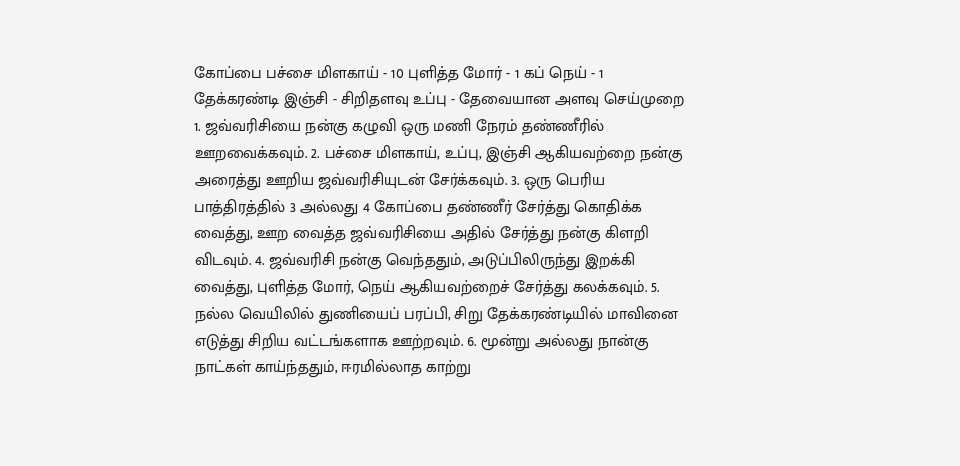கோப்பை பச்சை மிளகாய் - 10 புளித்த மோர் - 1 கப் நெய் - 1 தேக்கரண்டி இஞ்சி - சிறிதளவு உப்பு - தேவையான அளவு செய்முறை 1. ஜவ்வரிசியை நன்கு கழுவி ஒரு மணி நேரம் தண்ணீரில் ஊறவைக்கவும். 2. பச்சை மிளகாய், உப்பு, இஞ்சி ஆகியவற்றை நன்கு அரைத்து ஊறிய ஜவ்வரிசியுடன் சேர்க்கவும். 3. ஒரு பெரிய பாத்திரத்தில் 3 அல்லது 4 கோப்பை தண்ணீர் சேர்த்து கொதிக்க வைத்து, ஊற வைத்த ஜவ்வரிசியை அதில் சேர்த்து நன்கு கிளறி விடவும். 4. ஜவ்வரிசி நன்கு வெந்ததும், அடுப்பிலிருந்து இறக்கி வைத்து, புளித்த மோர், நெய் ஆகியவற்றைச் சேர்த்து கலக்கவும். 5. நல்ல வெயிலில் துணியைப் பரப்பி, சிறு தேக்கரண்டியில் மாவினை எடுத்து சிறிய வட்டங்களாக ஊற்றவும். 6. மூன்று அல்லது நான்கு நாட்கள் காய்ந்ததும், ஈரமில்லாத காற்று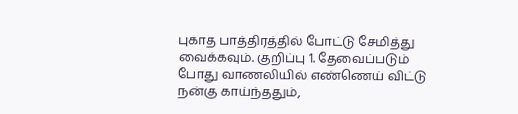புகாத பாத்திரத்தில் போட்டு சேமித்து வைக்கவும். குறிப்பு 1. தேவைப்படும் போது வாணலியில் எண்ணெய் விட்டு நன்கு காய்ந்ததும்,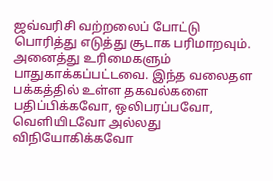ஜவ்வரிசி வற்றலைப் போட்டு பொரித்து எடுத்து சூடாக பரிமாறவும். அனைத்து உரிமைகளும் பாதுகாக்கப்பட்டவை. இந்த வலைதள பக்கத்தில் உள்ள தகவல்களை பதிப்பிக்கவோ, ஒலிபரப்பவோ, வெளியிடவோ அல்லது விநியோகிக்கவோ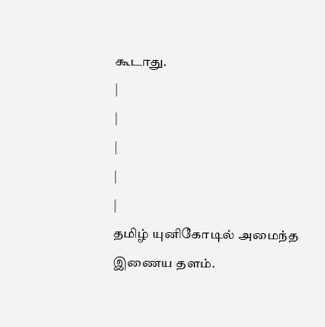கூடாது.
|
|
|
|
|
தமிழ் யுனிகோடில் அமைந்த இணைய தளம்.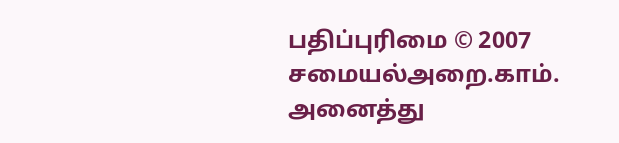பதிப்புரிமை © 2007 சமையல்அறை.காம். அனைத்து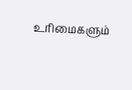உரிமைகளும்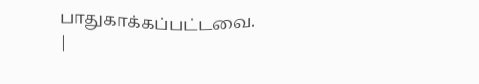பாதுகாக்கப்பட்டவை. |